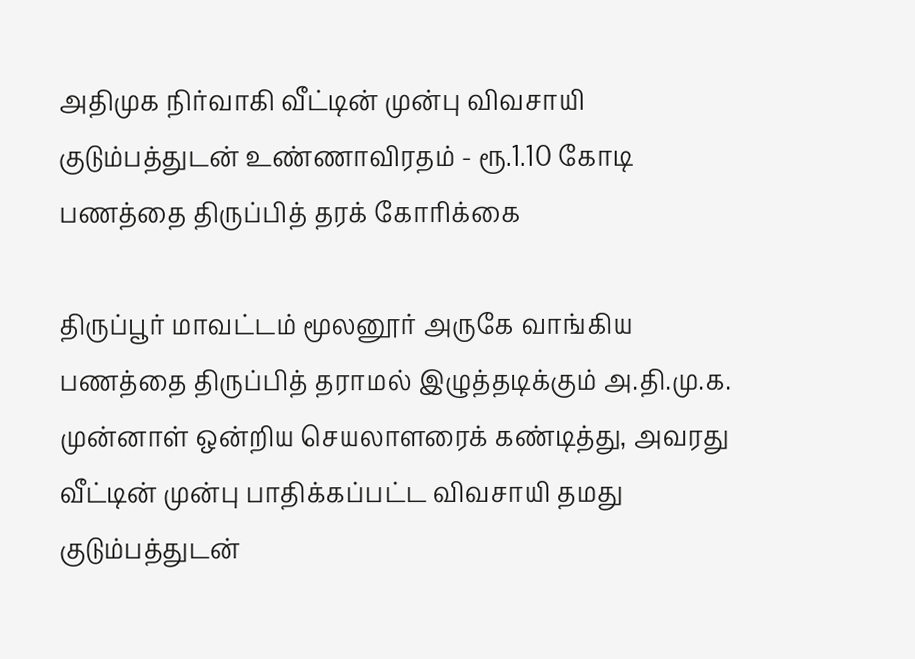அதிமுக நிர்வாகி வீட்டின் முன்பு விவசாயி குடும்பத்துடன் உண்ணாவிரதம் - ரூ.1.10 கோடி பணத்தை திருப்பித் தரக் கோரிக்கை

திருப்பூர் மாவட்டம் மூலனூர் அருகே வாங்கிய பணத்தை திருப்பித் தராமல் இழுத்தடிக்கும் அ.தி.மு.க. முன்னாள் ஒன்றிய செயலாளரைக் கண்டித்து, அவரது வீட்டின் முன்பு பாதிக்கப்பட்ட விவசாயி தமது குடும்பத்துடன்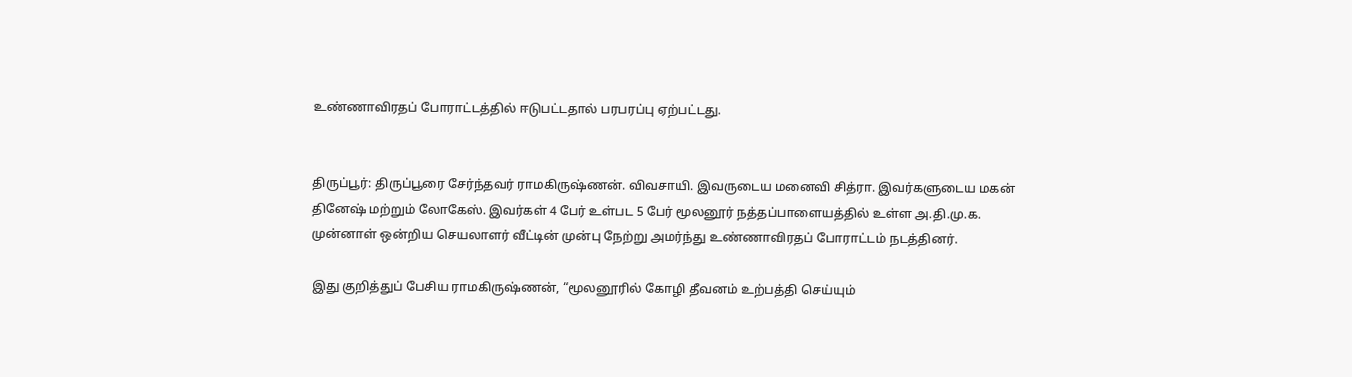உண்ணாவிரதப் போராட்டத்தில் ஈடுபட்டதால் பரபரப்பு ஏற்பட்டது.


திருப்பூர்: திருப்பூரை சேர்ந்தவர் ராமகிருஷ்ணன். விவசாயி. இவருடைய மனைவி சித்ரா. இவர்களுடைய மகன் தினேஷ் மற்றும் லோகேஸ். இவர்கள் 4 பேர் உள்பட 5 பேர் மூலனூர் நத்தப்பாளையத்தில் உள்ள அ.தி.மு.க. முன்னாள் ஒன்றிய செயலாளர் வீட்டின் முன்பு நேற்று அமர்ந்து உண்ணாவிரதப் போராட்டம் நடத்தினர்.

இது குறித்துப் பேசிய ராமகிருஷ்ணன், “மூலனூரில் கோழி தீவனம் உற்பத்தி செய்யும்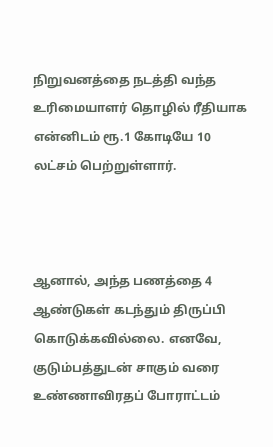நிறுவனத்தை நடத்தி வந்த உரிமையாளர் தொழில் ரீதியாக என்னிடம் ரூ.1 கோடியே 10 லட்சம் பெற்றுள்ளார்.



ஆனால், அந்த பணத்தை 4 ஆண்டுகள் கடந்தும் திருப்பி கொடுக்கவில்லை. எனவே, குடும்பத்துடன் சாகும் வரை உண்ணாவிரதப் போராட்டம்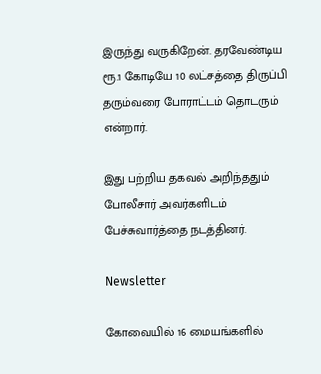இருந்து வருகிறேன். தரவேண்டிய ரூ.1 கோடியே 10 லட்சத்தை திருப்பி தரும்வரை போராட்டம் தொடரும் என்றார்.

இது பற்றிய தகவல் அறிந்ததும் போலீசார் அவர்களிடம் பேச்சுவார்த்தை நடத்தினர்.

Newsletter

கோவையில் 16 மையங்களில்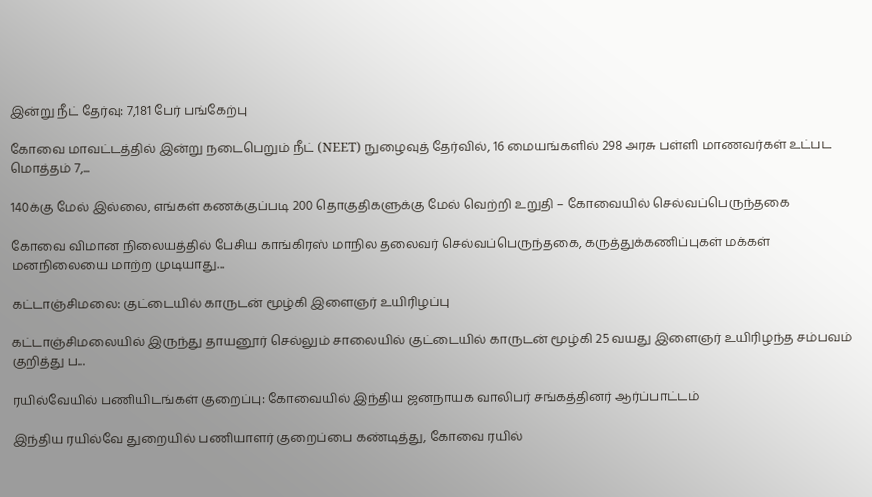இன்று நீட் தேர்வு: 7,181 பேர் பங்கேற்பு

கோவை மாவட்டத்தில் இன்று நடைபெறும் நீட் (NEET) நுழைவுத் தேர்வில், 16 மையங்களில் 298 அரசு பள்ளி மாணவர்கள் உட்பட மொத்தம் 7,...

140க்கு மேல் இல்லை, எங்கள் கணக்குப்படி 200 தொகுதிகளுக்கு மேல் வெற்றி உறுதி – கோவையில் செல்வப்பெருந்தகை

கோவை விமான நிலையத்தில் பேசிய காங்கிரஸ் மாநில தலைவர் செல்வப்பெருந்தகை, கருத்துக்கணிப்புகள் மக்கள் மனநிலையை மாற்ற முடியாது...

கட்டாஞ்சிமலை: குட்டையில் காருடன் மூழ்கி இளைஞர் உயிரிழப்பு

கட்டாஞ்சிமலையில் இருந்து தாயனூர் செல்லும் சாலையில் குட்டையில் காருடன் மூழ்கி 25 வயது இளைஞர் உயிரிழந்த சம்பவம் குறித்து ப...

ரயில்வேயில் பணியிடங்கள் குறைப்பு: கோவையில் இந்திய ஜனநாயக வாலிபர் சங்கத்தினர் ஆர்ப்பாட்டம்

இந்திய ரயில்வே துறையில் பணியாளர் குறைப்பை கண்டித்து, கோவை ரயில்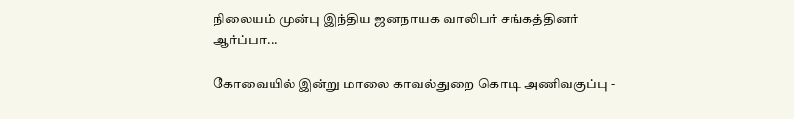நிலையம் முன்பு இந்திய ஜனநாயக வாலிபர் சங்கத்தினர் ஆர்ப்பா...

கோவையில் இன்று மாலை காவல்துறை கொடி அணிவகுப்பு -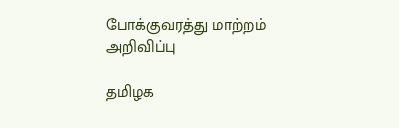போக்குவரத்து மாற்றம் அறிவிப்பு

தமிழக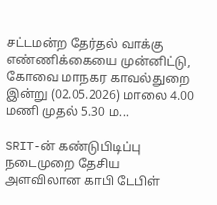சட்டமன்ற தேர்தல் வாக்கு எண்ணிக்கையை முன்னிட்டு, கோவை மாநகர காவல்துறை இன்று (02.05.2026) மாலை 4.00 மணி முதல் 5.30 ம...

SRIT-ன் கண்டுபிடிப்பு நடைமுறை தேசிய அளவிலான காபி டேபிள்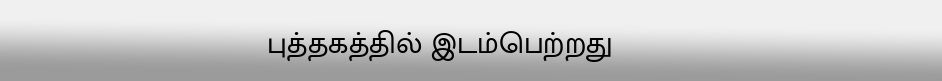புத்தகத்தில் இடம்பெற்றது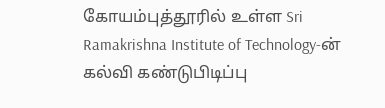கோயம்புத்தூரில் உள்ள Sri Ramakrishna Institute of Technology-ன் கல்வி கண்டுபிடிப்பு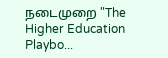நடைமுறை "The Higher Education Playbo...